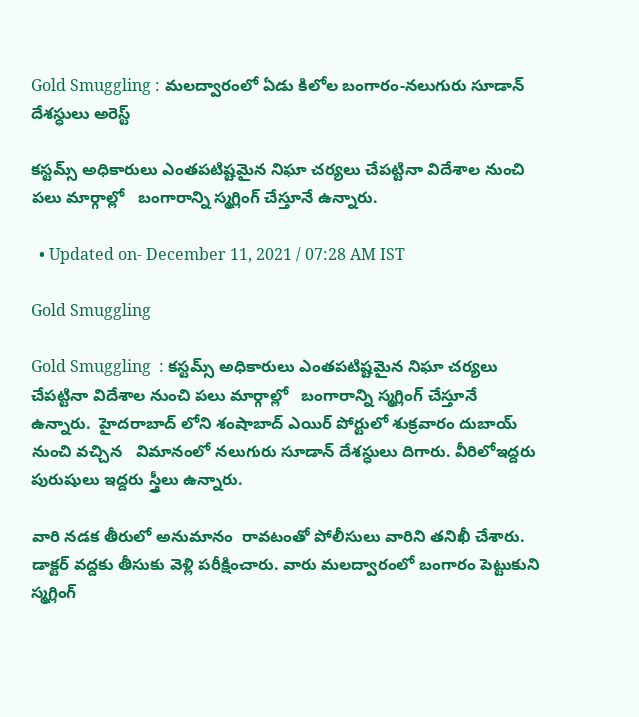Gold Smuggling : మలద్వారంలో ఏడు కిలోల బంగారం-నలుగురు సూడాన్ దేశస్ధులు అరెస్ట్

కస్టమ్స్ అధికారులు ఎంతపటిష్టమైన నిఘా చర్యలు చేపట్టినా విదేశాల నుంచి పలు మార్గాల్లో   బంగారాన్ని స్మగ్లింగ్ చేస్తూనే ఉన్నారు.

  • Updated on- December 11, 2021 / 07:28 AM IST

Gold Smuggling

Gold Smuggling  : కస్టమ్స్ అధికారులు ఎంతపటిష్టమైన నిఘా చర్యలు చేపట్టినా విదేశాల నుంచి పలు మార్గాల్లో   బంగారాన్ని స్మగ్లింగ్ చేస్తూనే ఉన్నారు.  హైదరాబాద్ లోని శంషాబాద్ ఎయిర్ పోర్టులో శుక్రవారం దుబాయ్ నుంచి వచ్చిన   విమానంలో నలుగురు సూడాన్ దేశస్ధులు దిగారు. వీరిలోఇద్దరు పురుషులు ఇద్దరు స్త్రీలు ఉన్నారు.

వారి నడక తీరులో అనుమానం  రావటంతో పోలీసులు వారిని తనిఖీ చేశారు. డాక్టర్ వద్దకు తీసుకు వెళ్లి పరీక్షించారు. వారు మలద్వారంలో బంగారం పెట్టుకుని స్మగ్లింగ్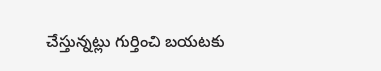చేస్తున్నట్లు గుర్తించి బయటకు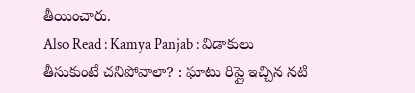తీయించారు.
Also Read : Kamya Panjab : విడాకులు తీసుకుంటే చనిపోవాలా? : ఘాటు రిప్లై ఇచ్చిన నటి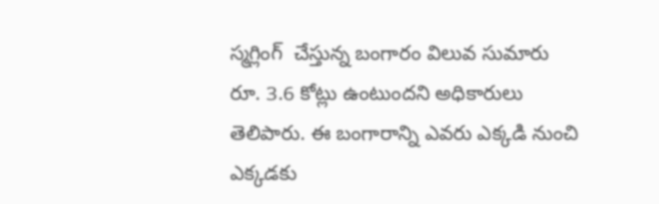స్మగ్లింగ్  చేస్తున్న బంగారం విలువ సుమారు రూ. 3.6 కోట్లు ఉంటుందని అధికారులు తెలిపారు. ఈ బంగారాన్ని ఎవరు ఎక్కడి నుంచి ఎక్కడకు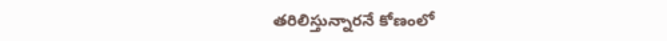తరిలిస్తున్నారనే కోణంలో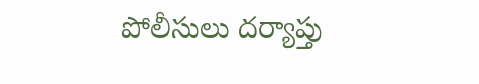పోలీసులు దర్యాప్తు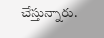చేస్తున్నారు.